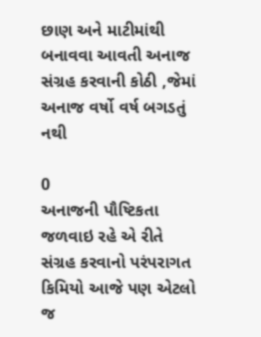છાણ અને માટીમાંથી બનાવવા આવતી અનાજ સંગ્રહ કરવાની કોઠી ,જેમાં અનાજ વર્ષો વર્ષ બગડતું નથી

0
અનાજની પૌષ્ટિકતા જળવાઇ રહે એ રીતે સંગ્રહ કરવાનો પરંપરાગત કિમિયો આજે પણ એટલો જ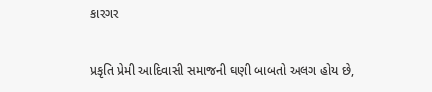કારગર


પ્રકૃતિ પ્રેમી આદિવાસી સમાજની ઘણી બાબતો અલગ હોય છે,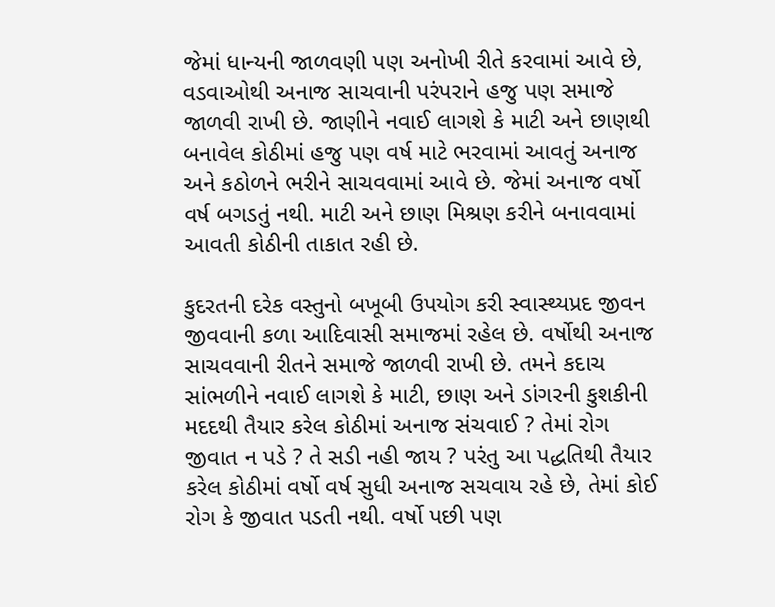જેમાં ધાન્યની જાળવણી પણ અનોખી રીતે કરવામાં આવે છે, વડવાઓથી અનાજ સાચવાની પરંપરાને હજુ પણ સમાજે જાળવી રાખી છે. જાણીને નવાઈ લાગશે કે માટી અને છાણથી બનાવેલ કોઠીમાં હજુ પણ વર્ષ માટે ભરવામાં આવતું અનાજ અને કઠોળને ભરીને સાચવવામાં આવે છે. જેમાં અનાજ વર્ષો વર્ષ બગડતું નથી. માટી અને છાણ મિશ્રણ કરીને બનાવવામાં આવતી કોઠીની તાકાત રહી છે.

કુદરતની દરેક વસ્તુનો બખૂબી ઉપયોગ કરી સ્વાસ્થ્યપ્રદ જીવન જીવવાની કળા આદિવાસી સમાજમાં રહેલ છે. વર્ષોથી અનાજ સાચવવાની રીતને સમાજે જાળવી રાખી છે. તમને કદાચ સાંભળીને નવાઈ લાગશે કે માટી, છાણ અને ડાંગરની કુશકીની મદદથી તૈયાર કરેલ કોઠીમાં અનાજ સંચવાઈ ? તેમાં રોગ જીવાત ન પડે ? તે સડી નહી જાય ? પરંતુ આ પદ્ધતિથી તૈયાર કરેલ કોઠીમાં વર્ષો વર્ષ સુધી અનાજ સચવાય રહે છે, તેમાં કોઈ રોગ કે જીવાત પડતી નથી. વર્ષો પછી પણ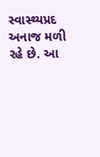સ્વાસ્થ્યપ્રદ અનાજ મળી રહે છે. આ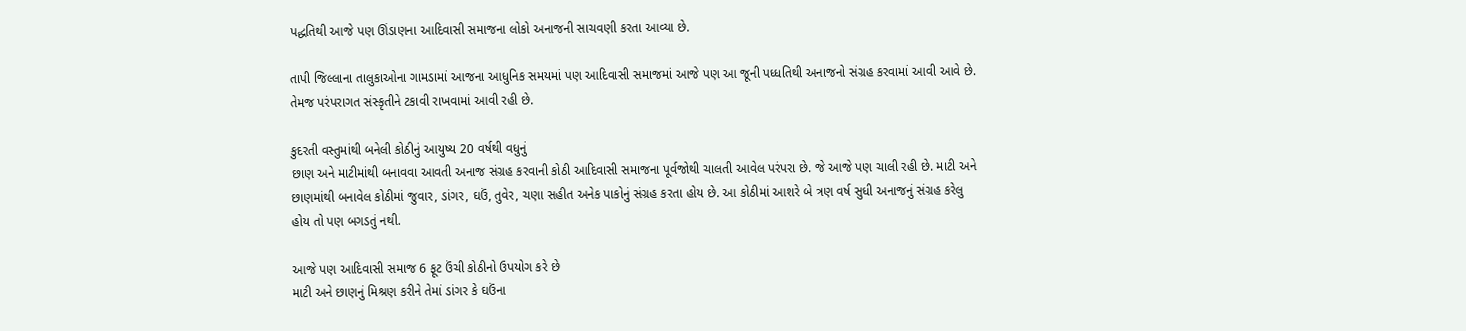પદ્ધતિથી આજે પણ ઊંડાણના આદિવાસી સમાજના લોકો અનાજની સાચવણી કરતા આવ્યા છે.

તાપી જિલ્લાના તાલુકાઓના ગામડામાં આજના આધુનિક સમયમાં પણ આદિવાસી સમાજમાં આજે પણ આ જૂની પધ્ધતિથી અનાજનો સંગ્રહ કરવામાં આવી આવે છે. તેમજ પરંપરાગત સંસ્કૃતીને ટકાવી રાખવામાં આવી રહી છે.

કુદરતી વસ્તુમાંથી બનેલી કોઠીનું આયુષ્ય 20 વર્ષથી વધુનું
છાણ અને માટીમાંથી બનાવવા આવતી અનાજ સંગ્રહ કરવાની કોઠી આદિવાસી સમાજના પૂર્વજોથી ચાલતી આવેલ પરંપરા છે. જે આજે પણ ચાલી રહી છે. માટી અને છાણમાંથી બનાવેલ કોઠીમાં જુવાર, ડાંગર, ઘઉં, તુવેર, ચણા સહીત અનેક પાકોનું સંગ્રહ કરતા હોય છે. આ કોઠીમાં આશરે બે ત્રણ વર્ષ સુધી અનાજનું સંગ્રહ કરેલુ હોય તો પણ બગડતું નથી.

આજે પણ આદિવાસી સમાજ 6 ફૂટ ઉંચી કોઠીનો ઉપયોગ કરે છે
માટી અને છાણનું મિશ્રણ કરીને તેમાં ડાંગર કે ઘઉંના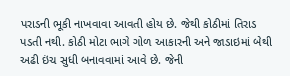પરાડની ભૂકી નાખવાવા આવતી હોય છે. જેથી કોઠીમાં તિરાડ પડતી નથી. કોઠી મોટા ભાગે ગોળ આકારની અને જાડાઇમાં બેથી અઢી ઇંચ સુધી બનાવવામાં આવે છે. જેની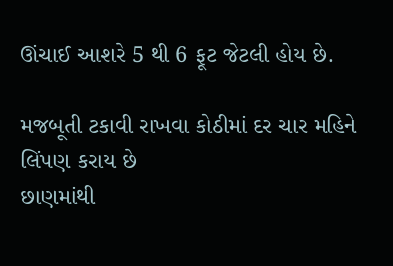ઊંચાઈ આશરે 5 થી 6 ફૂટ જેટલી હોય છે.

મજબૂતી ટકાવી રાખવા કોઠીમાં દર ચાર મહિને લિંપણ કરાય છે
છાણમાંથી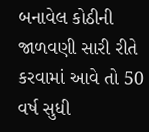બનાવેલ કોઠીની જાળવણી સારી રીતે કરવામાં આવે તો 50 વર્ષ સુધી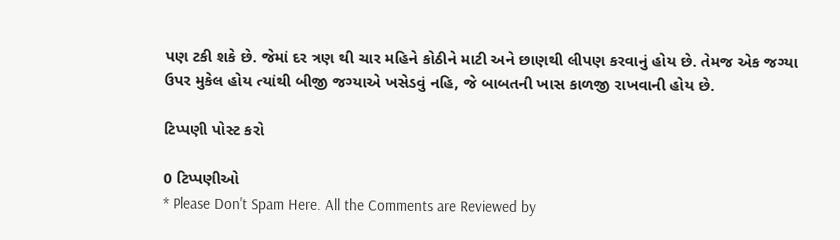પણ ટકી શકે છે. જેમાં દર ત્રણ થી ચાર મહિને કોઠીને માટી અને છાણથી લીપણ કરવાનું હોય છે. તેમજ એક જગ્યા ઉપર મુકેલ હોય ત્યાંથી બીજી જગ્યાએ ખસેડવું નહિ, જે બાબતની ખાસ કાળજી રાખવાની હોય છે.

ટિપ્પણી પોસ્ટ કરો

0 ટિપ્પણીઓ
* Please Don't Spam Here. All the Comments are Reviewed by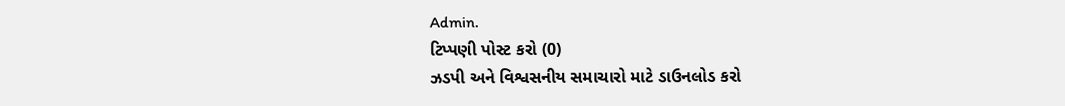Admin.
ટિપ્પણી પોસ્ટ કરો (0)
ઝડપી અને વિશ્વસનીય સમાચારો માટે ડાઉનલોડ કરો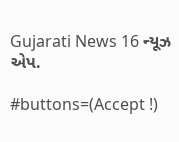Gujarati News 16 ન્યૂઝ એપ.

#buttons=(Accept !)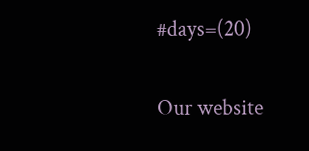#days=(20)

Our website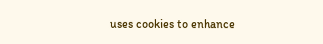uses cookies to enhance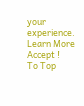your experience. Learn More
Accept !
To Top